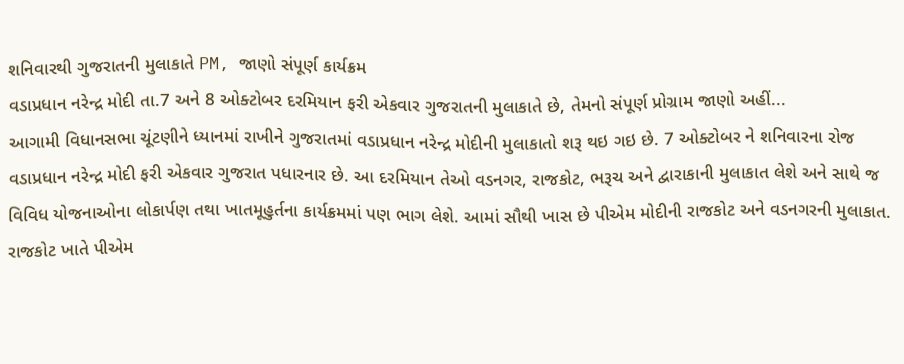શનિવારથી ગુજરાતની મુલાકાતે PM, જાણો સંપૂર્ણ કાર્યક્રમ
વડાપ્રધાન નરેન્દ્ર મોદી તા.7 અને 8 ઓક્ટોબર દરમિયાન ફરી એકવાર ગુજરાતની મુલાકાતે છે, તેમનો સંપૂર્ણ પ્રોગ્રામ જાણો અહીં...
આગામી વિધાનસભા ચૂંટણીને ધ્યાનમાં રાખીને ગુજરાતમાં વડાપ્રધાન નરેન્દ્ર મોદીની મુલાકાતો શરૂ થઇ ગઇ છે. 7 ઓક્ટોબર ને શનિવારના રોજ વડાપ્રધાન નરેન્દ્ર મોદી ફરી એકવાર ગુજરાત પધારનાર છે. આ દરમિયાન તેઓ વડનગર, રાજકોટ, ભરૂચ અને દ્વારાકાની મુલાકાત લેશે અને સાથે જ વિવિધ યોજનાઓના લોકાર્પણ તથા ખાતમૂહુર્તના કાર્યક્રમમાં પણ ભાગ લેશે. આમાં સૌથી ખાસ છે પીએમ મોદીની રાજકોટ અને વડનગરની મુલાકાત. રાજકોટ ખાતે પીએમ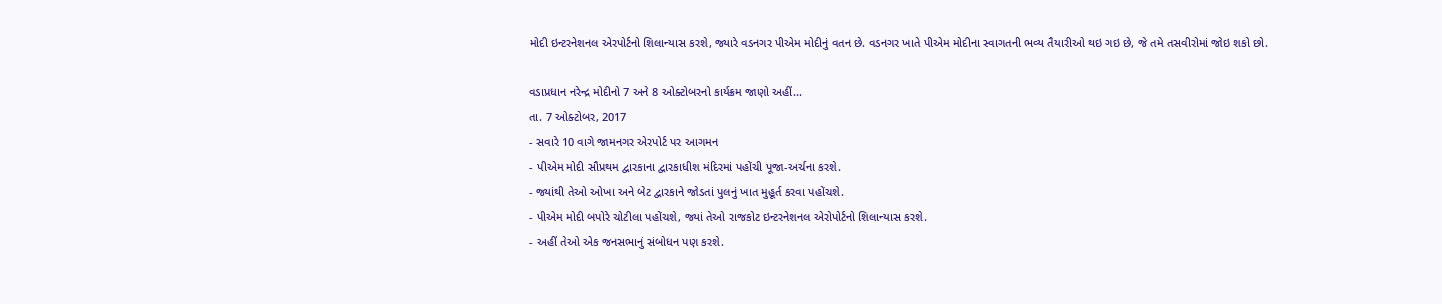મોદી ઇન્ટરનેશનલ એરપોર્ટનો શિલાન્યાસ કરશે, જ્યારે વડનગર પીએમ મોદીનું વતન છે. વડનગર ખાતે પીએમ મોદીના સ્વાગતની ભવ્ય તૈયારીઓ થઇ ગઇ છે, જે તમે તસવીરોમાં જોઇ શકો છો.

વડાપ્રધાન નરેન્દ્ર મોદીનો 7 અને 8 ઓક્ટોબરનો કાર્યક્રમ જાણો અહીં...
તા. 7 ઓક્ટોબર, 2017
- સવારે 10 વાગે જામનગર એરપોર્ટ પર આગમન
- પીએમ મોદી સૌપ્રથમ દ્વારકાના દ્વારકાધીશ મંદિરમાં પહોંચી પૂજા-અર્ચના કરશે.
- જ્યાંથી તેઓ ઓખા અને બેટ દ્વારકાને જોડતાં પુલનું ખાત મુહૂર્ત કરવા પહોંચશે.
- પીએમ મોદી બપોરે ચોટીલા પહોંચશે, જ્યાં તેઓ રાજકોટ ઇન્ટરનેશનલ એરોપોર્ટનો શિલાન્યાસ કરશે.
- અહીં તેઓ એક જનસભાનું સંબોધન પણ કરશે.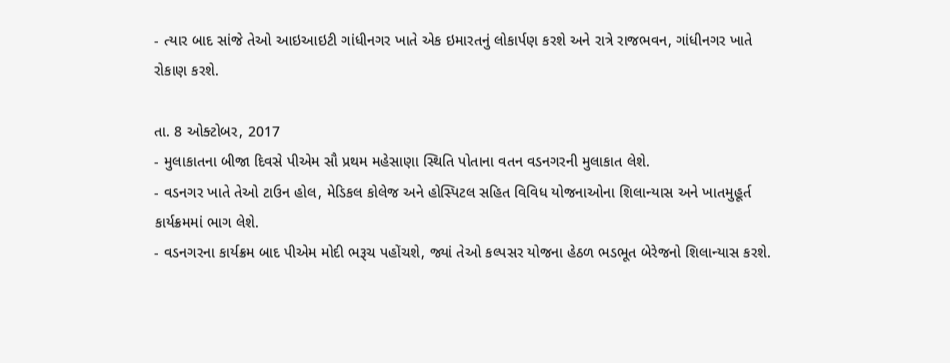- ત્યાર બાદ સાંજે તેઓ આઇઆઇટી ગાંધીનગર ખાતે એક ઇમારતનું લોકાર્પણ કરશે અને રાત્રે રાજભવન, ગાંધીનગર ખાતે રોકાણ કરશે.

તા. 8 ઓક્ટોબર, 2017
- મુલાકાતના બીજા દિવસે પીએમ સૌ પ્રથમ મહેસાણા સ્થિતિ પોતાના વતન વડનગરની મુલાકાત લેશે.
- વડનગર ખાતે તેઓ ટાઉન હોલ, મેડિકલ કોલેજ અને હોસ્પિટલ સહિત વિવિધ યોજનાઓના શિલાન્યાસ અને ખાતમુહૂર્ત કાર્યક્રમમાં ભાગ લેશે.
- વડનગરના કાર્યક્રમ બાદ પીએમ મોદી ભરૂચ પહોંચશે, જ્યાં તેઓ કલ્પસર યોજના હેઠળ ભડભૂત બેરેજનો શિલાન્યાસ કરશે.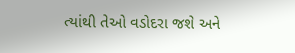ત્યાંથી તેઓ વડોદરા જશે અને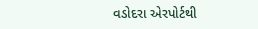વડોદરા એરપોર્ટથી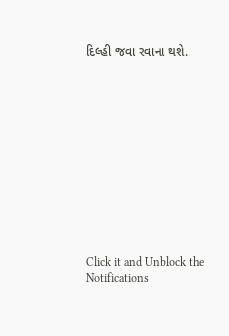દિલ્હી જવા રવાના થશે.












Click it and Unblock the Notifications